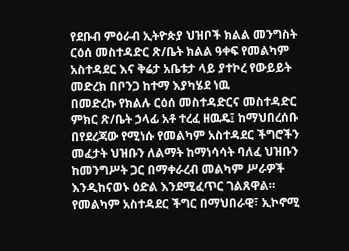የደቡብ ምዕራብ ኢትዮጵያ ህዝቦች ክልል መንግስት ርዕሰ መስተዳድር ጽ/ቤት ክልል ዓቀፍ የመልካም አስተዳደር እና ቅሬታ አቤቱታ ላይ ያተኮረ የውይይት መድረክ በቦንጋ ከተማ እያካሄደ ነዉ
በመድረኩ የክልሉ ርዕሰ መስተዳድርና መስተዳድር ምክር ጽ/ቤት ኃላፊ አቶ ተረፈ ዘዉዴ፤ ከማህበረሰቡ በየደረጃው የሚነሱ የመልካም አስተዳደር ችግሮችን መፈታት ህዝቡን ለልማት ከማነሳሳት ባለፈ ህዝቡን ከመንግሥት ጋር በማቀራረብ መልካም ሥራዎች እንዲከናወኑ ዕድል እንደሚፈጥር ገልጸዋል።
የመልካም አስተዳደር ችግር በማህበራዊ፣ ኢኮኖሚ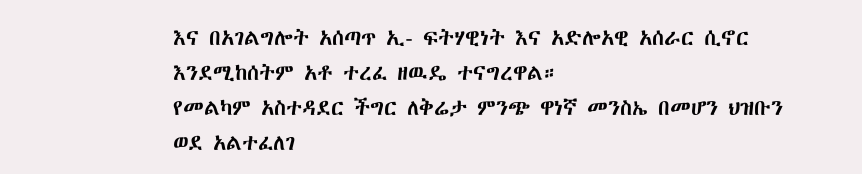እና በአገልግሎት አሰጣጥ ኢ- ፍትሃዊነት እና አድሎአዊ አሰራር ሲኖር እንደሚከሰትም አቶ ተረፈ ዘዉዴ ተናግረዋል።
የመልካም አስተዳደር ችግር ለቅሬታ ምንጭ ዋነኛ መንስኤ በመሆን ህዝቡን ወደ አልተፈለገ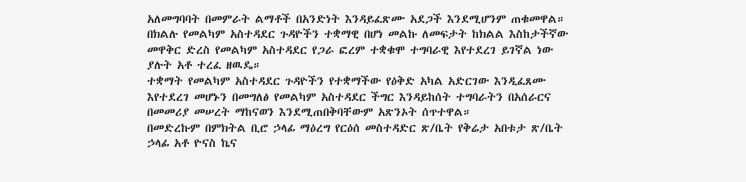አለመግባባት በመምራት ልማቶች በአንድነት እንዳይፈጽሙ አደጋች እንደሚሆንም ጠቁመዋል።
በክልሉ የመልካም አስተዳደር ጉዳዮችን ተቋማዊ በሆነ መልኩ ለመፍታት ከክልል እስከታችኛው መዋቅር ድረስ የመልካም አስተዳደር የጋራ ፎረም ተቋቁሞ ተግባራዊ እየተደረገ ይገኛል ነው ያሉት አቶ ተረፈ ዘዉዴ።
ተቋማት የመልካም አስተዳደር ጉዳዮችን የተቋማችው የዕቅድ አካል አድርገው እንዲፈጸሙ እየተደረገ መሆኑን በመግለፅ የመልካም አስተዳደር ችግር እንዳይከሰት ተግባራትን በአሰራርና በመመሪያ መሠረት ማከናወን እንደሚጠበቅባቸውም አጽንኦት ሰጥተዋል።
በመድረኩም በምክትል ቢሮ ኃላፊ ማዕረግ የርዕሰ መስተዳድር ጽ/ቤት የቅሬታ አበቱታ ጽ/ቤት ኃላፊ አቶ ዮናስ ኬና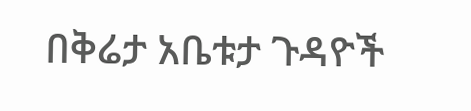በቅሬታ አቤቱታ ጉዳዮች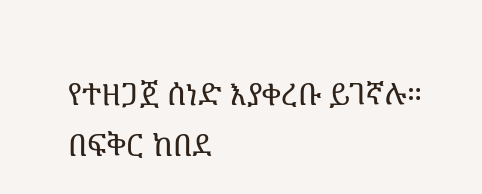የተዘጋጀ ሰነድ እያቀረቡ ይገኛሉ።
በፍቅር ከበደ